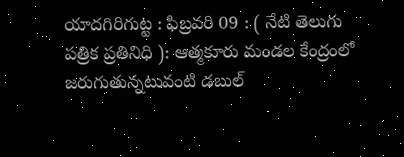యాదగిరిగుట్ట : ఫిబ్రవరి 09 : ( నేటి తెలుగు పత్రిక ప్రతినిధి ): ఆత్మకూరు మండల కేంద్రంలో జరుగుతున్నటువంటి డబుల్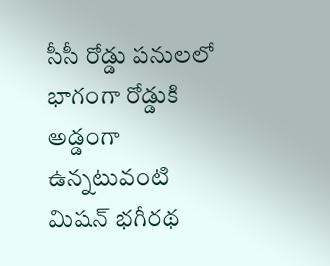సీసీ రోడ్డు పనులలో భాగంగా రోడ్డుకి అడ్డంగా ఉన్నటువంటి మిషన్ భగీరథ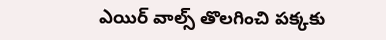ఎయిర్ వాల్స్ తొలగించి పక్కకు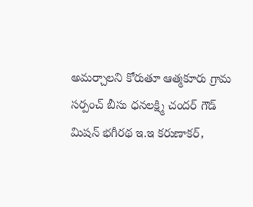అమర్చాలని కోరుతూ ఆత్మకూరు గ్రామ సర్పంచ్ బీసు ధనలక్ష్మి చందర్ గౌడ్ మిషన్ భగీరథ ఇ.ఇ కరుణాకర్,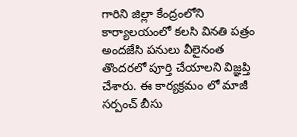గారిని జిల్లా కేంద్రంలోని కార్యాలయంలో కలసి వినతి పత్రం అందజేసి పనులు వీలైనంత తొందరలో పూర్తి చేయాలని విజ్ఞప్తి చేశారు. ఈ కార్యక్రమం లో మాజీ సర్పంచ్ బీసు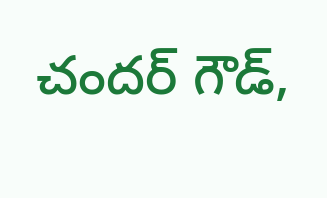చందర్ గౌడ్,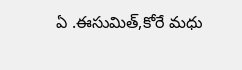ఏ .ఈసుమిత్,కోరే మధు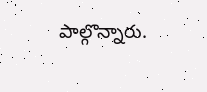పాల్గొన్నారు.